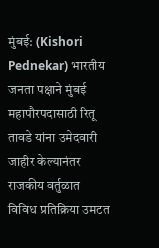मुंबई: (Kishori Pednekar) भारतीय जनता पक्षाने मुंबई महापौरपदासाठी रितू तावडे यांना उमेदवारी जाहीर केल्यानंतर राजकीय वर्तुळात विविध प्रतिक्रिया उमटत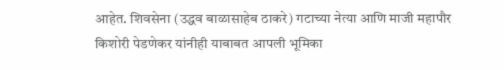आहेत. शिवसेना (उद्धव बाळासाहेब ठाकरे) गटाच्या नेत्या आणि माजी महापौर किशोरी पेडणेकर यांनीही याबाबत आपली भूमिका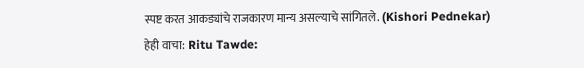स्पष्ट करत आकड्यांचे राजकारण मान्य असल्याचे सांगितले. (Kishori Pednekar)
हेही वाचा: Ritu Tawde: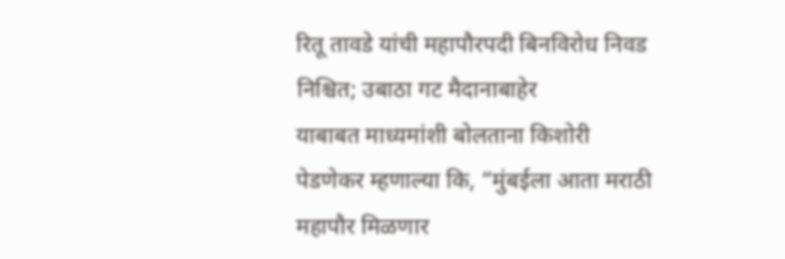रितू तावडे यांची महापौरपदी बिनविरोध निवड निश्चित; उबाठा गट मैदानाबाहेर
याबाबत माध्यमांशी बोलताना किशोरी पेडणेकर म्हणाल्या कि, “मुंबईला आता मराठी महापौर मिळणार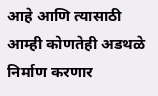आहे आणि त्यासाठी आम्ही कोणतेही अडथळे निर्माण करणार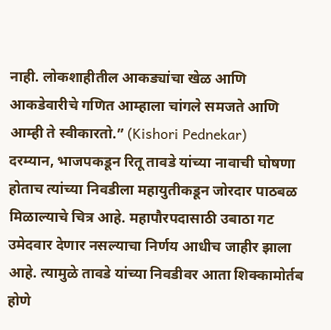नाही. लोकशाहीतील आकड्यांचा खेळ आणि आकडेवारीचे गणित आम्हाला चांगले समजते आणि आम्ही ते स्वीकारतो.” (Kishori Pednekar)
दरम्यान, भाजपकडून रितू तावडे यांच्या नावाची घोषणा होताच त्यांच्या निवडीला महायुतीकडून जोरदार पाठबळ मिळाल्याचे चित्र आहे. महापौरपदासाठी उबाठा गट उमेदवार देणार नसल्याचा निर्णय आधीच जाहीर झाला आहे. त्यामुळे तावडे यांच्या निवडीवर आता शिक्कामोर्तब होणे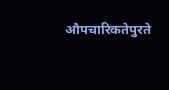औपचारिकतेपुरते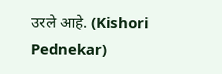उरले आहे. (Kishori Pednekar)